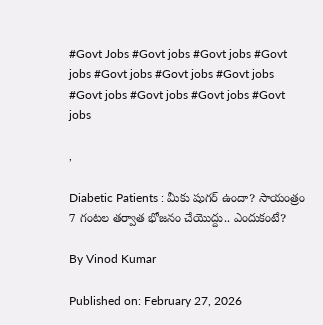#Govt Jobs #Govt jobs #Govt jobs #Govt jobs #Govt jobs #Govt jobs #Govt jobs #Govt jobs #Govt jobs #Govt jobs #Govt jobs

,

Diabetic Patients : మీకు షుగర్ ఉందా? సాయంత్రం 7 గంటల తర్వాత భోజనం చేయొద్దు.. ఎందుకంటే?

By Vinod Kumar

Published on: February 27, 2026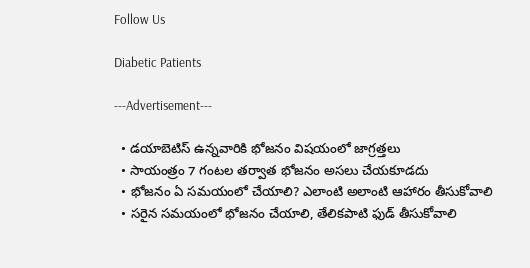Follow Us

Diabetic Patients

---Advertisement---

  • డయాబెటిస్ ఉన్నవారికి భోజనం విషయంలో జాగ్రత్తలు
  • సాయంత్రం 7 గంటల తర్వాత భోజనం అసలు చేయకూడదు
  • భోజనం ఏ సమయంలో చేయాలి? ఎలాంటి అలాంటి ఆహారం తీసుకోవాలి
  • సరైన సమయంలో భోజనం చేయాలి, తేలికపాటి ఫుడ్ తీసుకోవాలి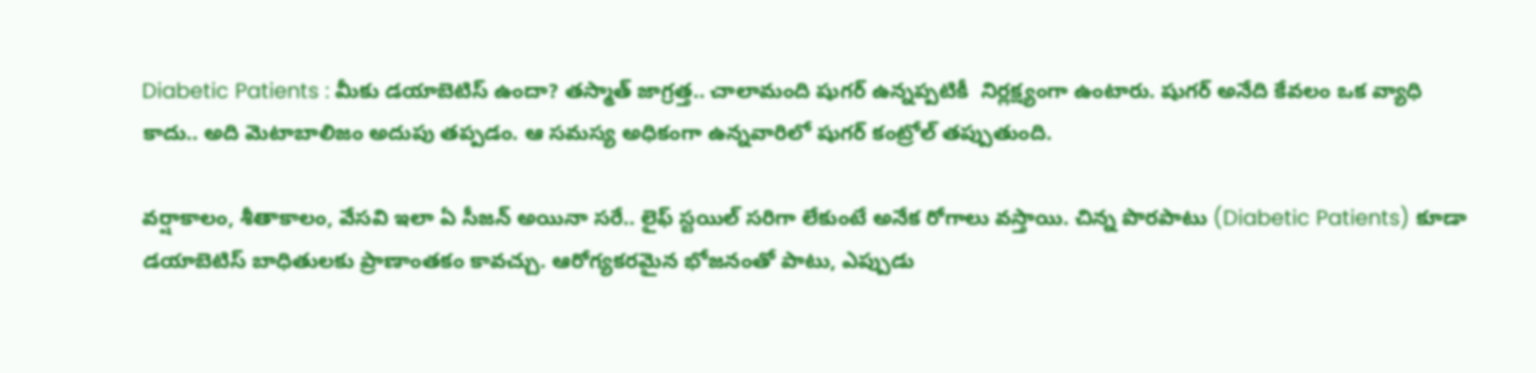Diabetic Patients : మీకు డయాబెటిస్ ఉందా? తస్మాత్ జాగ్రత్త.. చాలామంది షుగర్ ఉన్నప్పటికీ  నిర్లక్ష్యంగా ఉంటారు. షుగర్ అనేది కేవలం ఒక వ్యాధి కాదు.. అది మెటాబాలిజం అదుపు తప్పడం. ఆ సమస్య అధికంగా ఉన్నవారిలో షుగర్ కంట్రోల్ తప్పుతుంది.

వర్షాకాలం, శీతాకాలం, వేసవి ఇలా ఏ సీజన్ అయినా సరే.. లైఫ్ స్టయిల్ సరిగా లేకుంటే అనేక రోగాలు వస్తాయి. చిన్న పొరపాటు (Diabetic Patients) కూడా డయాబెటిస్ బాధితులకు ప్రాణాంతకం కావచ్చు. ఆరోగ్యకరమైన భోజనంతో పాటు, ఎప్పుడు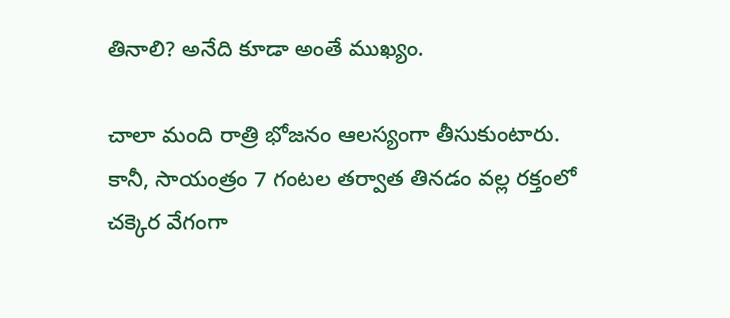తినాలి? అనేది కూడా అంతే ముఖ్యం.

చాలా మంది రాత్రి భోజనం ఆలస్యంగా తీసుకుంటారు. కానీ, సాయంత్రం 7 గంటల తర్వాత తినడం వల్ల రక్తంలో చక్కెర వేగంగా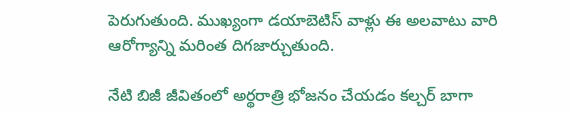పెరుగుతుంది. ముఖ్యంగా డయాబెటిస్ వాళ్లు ఈ అలవాటు వారి ఆరోగ్యాన్ని మరింత దిగజార్చుతుంది.

నేటి బిజీ జీవితంలో అర్థరాత్రి భోజనం చేయడం కల్చర్ బాగా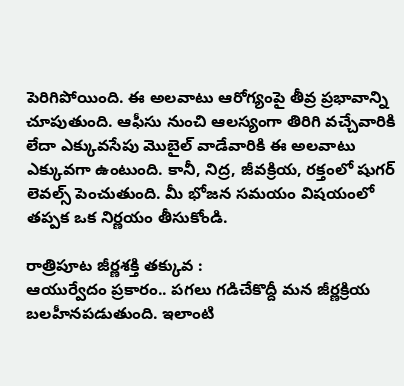పెరిగిపోయింది. ఈ అలవాటు ఆరోగ్యంపై తీవ్ర ప్రభావాన్ని చూపుతుంది. ఆఫీసు నుంచి ఆలస్యంగా తిరిగి వచ్చేవారికి లేదా ఎక్కువసేపు మొబైల్ వాడేవారికి ఈ అలవాటు ఎక్కువగా ఉంటుంది. కానీ, నిద్ర, జీవక్రియ, రక్తంలో షుగర్ లెవల్స్ పెంచుతుంది. మీ భోజన సమయం విషయంలో తప్పక ఒక నిర్ణయం తీసుకోండి.

రాత్రిపూట జీర్ణశక్తి తక్కువ :
ఆయుర్వేదం ప్రకారం.. పగలు గడిచేకొద్దీ మన జీర్ణక్రియ బలహీనపడుతుంది. ఇలాంటి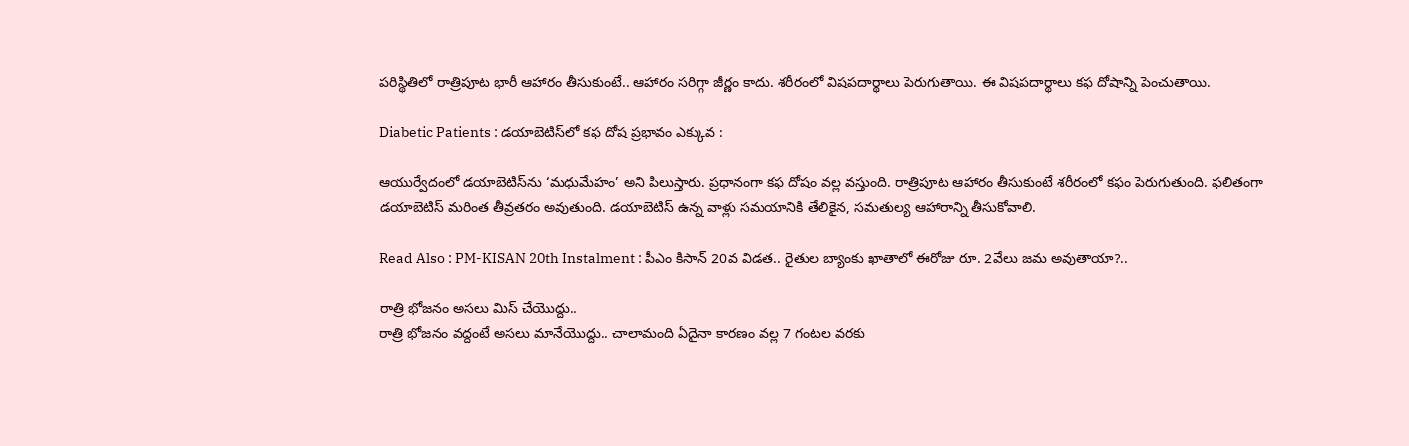పరిస్థితిలో రాత్రిపూట భారీ ఆహారం తీసుకుంటే.. ఆహారం సరిగ్గా జీర్ణం కాదు. శరీరంలో విషపదార్థాలు పెరుగుతాయి. ఈ విషపదార్థాలు కఫ దోషాన్ని పెంచుతాయి.

Diabetic Patients : డయాబెటిస్‌లో కఫ దోష ప్రభావం ఎక్కువ :

ఆయుర్వేదంలో డయాబెటిస్‌ను ‘మధుమేహం’ అని పిలుస్తారు. ప్రధానంగా కఫ దోషం వల్ల వస్తుంది. రాత్రిపూట ఆహారం తీసుకుంటే శరీరంలో కఫం పెరుగుతుంది. ఫలితంగా డయాబెటిస్ మరింత తీవ్రతరం అవుతుంది. డయాబెటిస్ ఉన్న వాళ్లు సమయానికి తేలికైన, సమతుల్య ఆహారాన్ని తీసుకోవాలి.

Read Also : PM-KISAN 20th Instalment : పీఎం కిసాన్ 20వ విడత.. రైతుల బ్యాంకు ఖాతాలో ఈరోజు రూ. 2వేలు జమ అవుతాయా?..

రాత్రి భోజనం అసలు మిస్ చేయొద్దు..
రాత్రి భోజనం వద్దంటే అసలు మానేయొద్దు.. చాలామంది ఏదైనా కారణం వల్ల 7 గంటల వరకు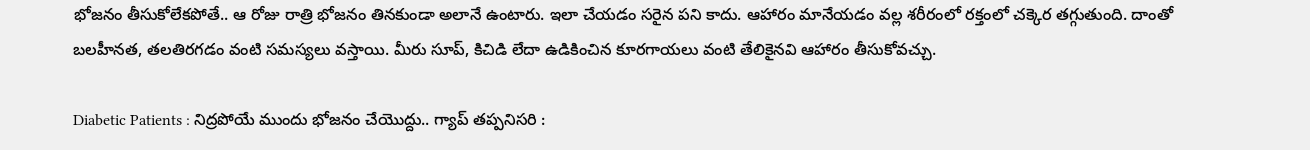భోజనం తీసుకోలేకపోతే.. ఆ రోజు రాత్రి భోజనం తినకుండా అలానే ఉంటారు. ఇలా చేయడం సరైన పని కాదు. ఆహారం మానేయడం వల్ల శరీరంలో రక్తంలో చక్కెర తగ్గుతుంది. దాంతో బలహీనత, తలతిరగడం వంటి సమస్యలు వస్తాయి. మీరు సూప్, కిచిడి లేదా ఉడికించిన కూరగాయలు వంటి తేలికైనవి ఆహారం తీసుకోవచ్చు.

Diabetic Patients : నిద్రపోయే ముందు భోజనం చేయొద్దు.. గ్యాప్ తప్పనిసరి :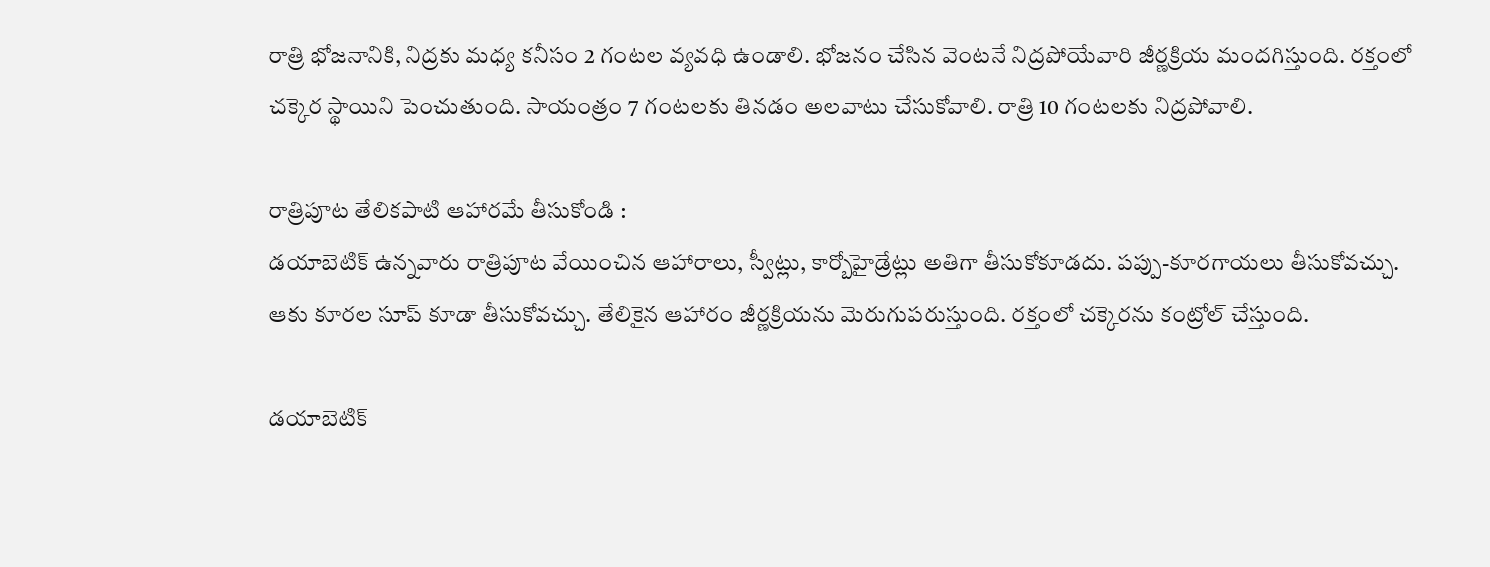రాత్రి భోజనానికి, నిద్రకు మధ్య కనీసం 2 గంటల వ్యవధి ఉండాలి. భోజనం చేసిన వెంటనే నిద్రపోయేవారి జీర్ణక్రియ మందగిస్తుంది. రక్తంలో చక్కెర స్థాయిని పెంచుతుంది. సాయంత్రం 7 గంటలకు తినడం అలవాటు చేసుకోవాలి. రాత్రి 10 గంటలకు నిద్రపోవాలి.

రాత్రిపూట తేలికపాటి ఆహారమే తీసుకోండి :
డయాబెటిక్ ఉన్నవారు రాత్రిపూట వేయించిన ఆహారాలు, స్వీట్లు, కార్బోహైడ్రేట్లు అతిగా తీసుకోకూడదు. పప్పు-కూరగాయలు తీసుకోవచ్చు. ఆకు కూరల సూప్ కూడా తీసుకోవచ్చు. తేలికైన ఆహారం జీర్ణక్రియను మెరుగుపరుస్తుంది. రక్తంలో చక్కెరను కంట్రోల్ చేస్తుంది.

డయాబెటిక్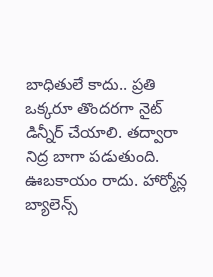బాధితులే కాదు.. ప్రతి ఒక్కరూ తొందరగా నైట్ డిన్నీర్ చేయాలి. తద్వారా నిద్ర బాగా పడుతుంది. ఊబకాయం రాదు. హార్మోన్ల బ్యాలెన్స్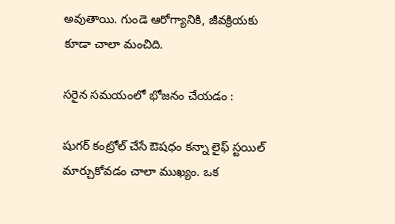అవుతాయి. గుండె ఆరోగ్యానికి, జీవక్రియకు కూడా చాలా మంచిది.

సరైన సమయంలో భోజనం చేయడం :

షుగర్ కంట్రోల్ చేసే ఔషధం కన్నా లైఫ్ స్టయిల్ మార్చుకోవడం చాలా ముఖ్యం. ఒక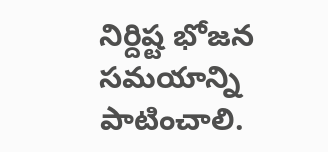నిర్దిష్ట భోజన సమయాన్ని పాటించాలి.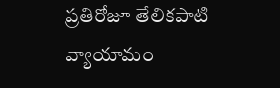ప్రతిరోజూ తేలికపాటి వ్యాయామం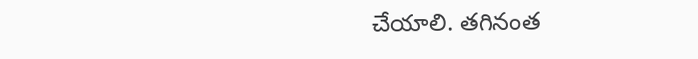చేయాలి. తగినంత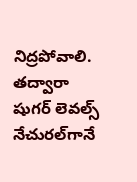నిద్రపోవాలి. తద్వారా షుగర్ లెవల్స్ నేచురల్‌గానే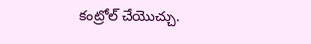కంట్రోల్ చేయొచ్చు.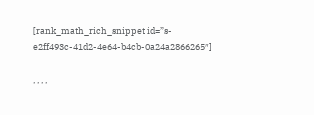[rank_math_rich_snippet id=”s-e2ff493c-41d2-4e64-b4cb-0a24a2866265″]

, , , ,